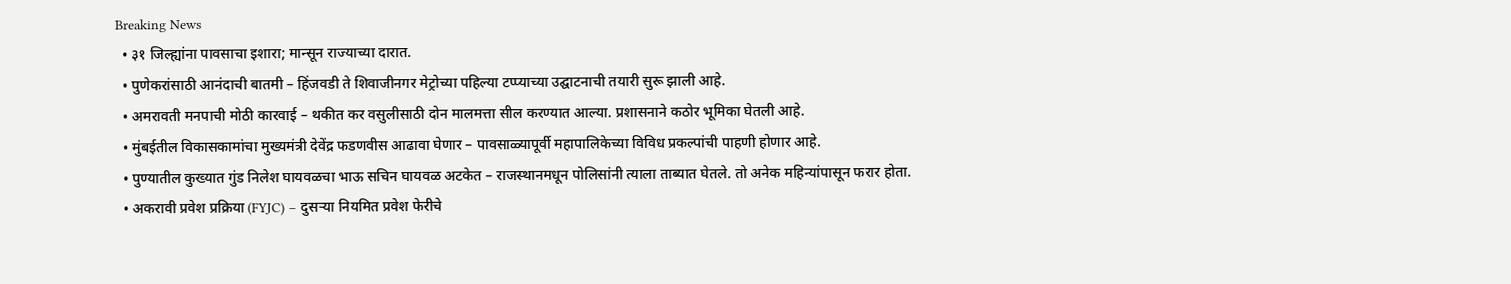Breaking News
  • ३१ जिल्ह्यांना पावसाचा इशारा; मान्सून राज्याच्या दारात.
  • पुणेकरांसाठी आनंदाची बातमी – हिंजवडी ते शिवाजीनगर मेट्रोच्या पहिल्या टप्प्याच्या उद्घाटनाची तयारी सुरू झाली आहे.
  • अमरावती मनपाची मोठी कारवाई – थकीत कर वसुलीसाठी दोन मालमत्ता सील करण्यात आल्या. प्रशासनाने कठोर भूमिका घेतली आहे.
  • मुंबईतील विकासकामांचा मुख्यमंत्री देवेंद्र फडणवीस आढावा घेणार – पावसाळ्यापूर्वी महापालिकेच्या विविध प्रकल्पांची पाहणी होणार आहे.
  • पुण्यातील कुख्यात गुंड निलेश घायवळचा भाऊ सचिन घायवळ अटकेत – राजस्थानमधून पोलिसांनी त्याला ताब्यात घेतले. तो अनेक महिन्यांपासून फरार होता.
  • अकरावी प्रवेश प्रक्रिया (FYJC) – दुसऱ्या नियमित प्रवेश फेरीचे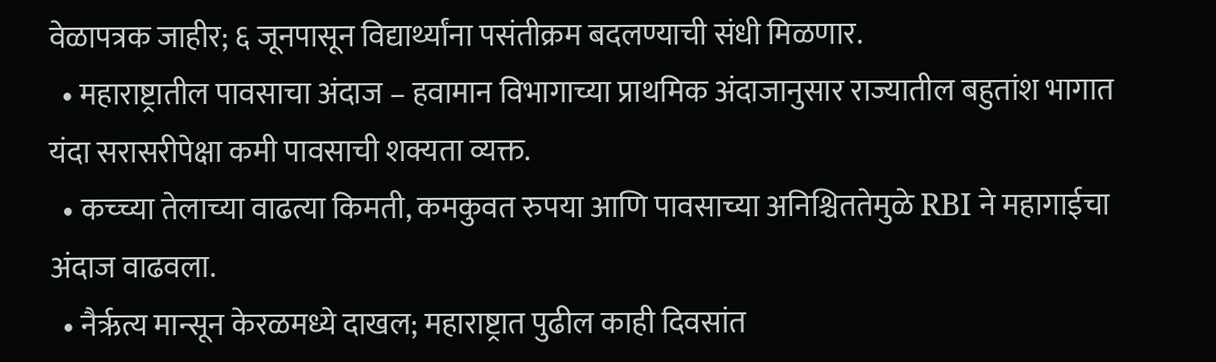वेळापत्रक जाहीर; ६ जूनपासून विद्यार्थ्यांना पसंतीक्रम बदलण्याची संधी मिळणार.
  • महाराष्ट्रातील पावसाचा अंदाज – हवामान विभागाच्या प्राथमिक अंदाजानुसार राज्यातील बहुतांश भागात यंदा सरासरीपेक्षा कमी पावसाची शक्यता व्यक्त.
  • कच्च्या तेलाच्या वाढत्या किमती, कमकुवत रुपया आणि पावसाच्या अनिश्चिततेमुळे RBI ने महागाईचा अंदाज वाढवला.
  • नैर्ऋत्य मान्सून केरळमध्ये दाखल; महाराष्ट्रात पुढील काही दिवसांत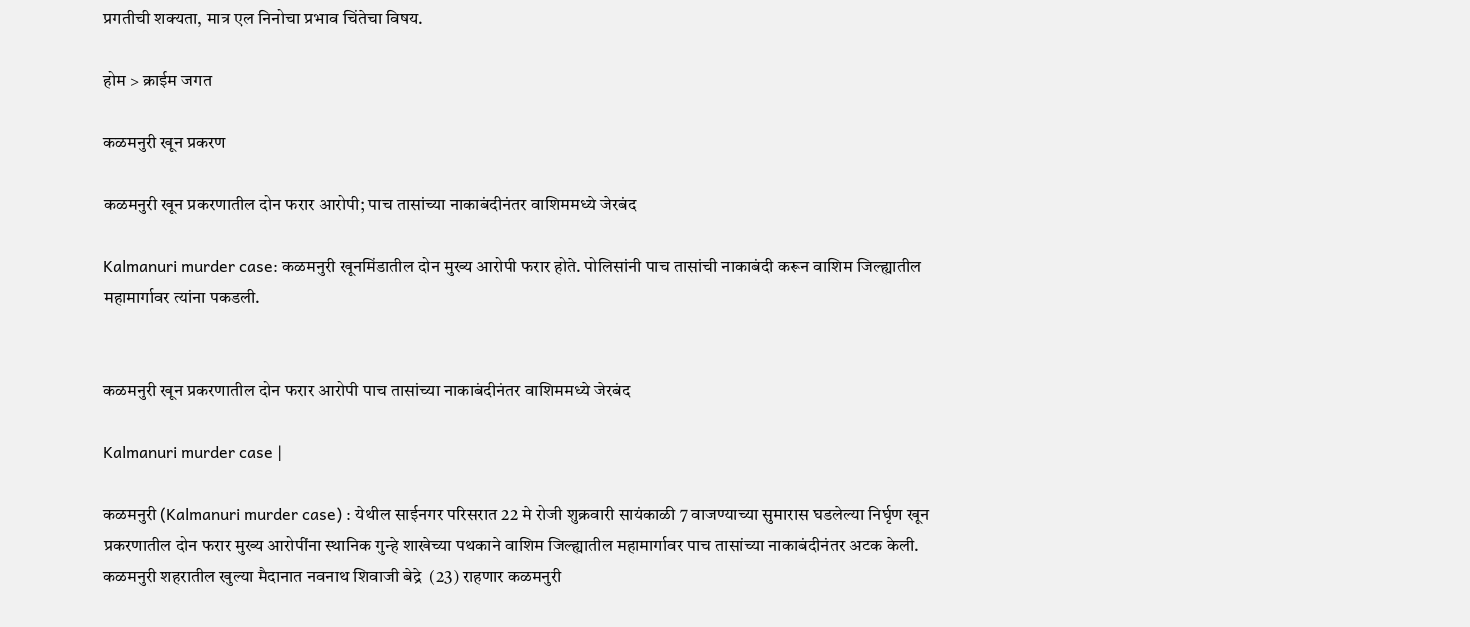प्रगतीची शक्यता, मात्र एल निनोचा प्रभाव चिंतेचा विषय.

होम > क्राईम जगत

कळमनुरी खून प्रकरण

कळमनुरी खून प्रकरणातील दोन फरार आरोपी; पाच तासांच्या नाकाबंदीनंतर वाशिममध्ये जेरबंद

Kalmanuri murder case: कळमनुरी खूनमिंडातील दोन मुख्य आरोपी फरार होते. पोलिसांनी पाच तासांची नाकाबंदी करून वाशिम जिल्ह्यातील महामार्गावर त्यांना पकडली.


कळमनुरी खून प्रकरणातील दोन फरार आरोपी पाच तासांच्या नाकाबंदीनंतर वाशिममध्ये जेरबंद

Kalmanuri murder case |

कळमनुरी (Kalmanuri murder case) : येथील साईनगर परिसरात 22 मे रोजी शुक्रवारी सायंकाळी 7 वाजण्याच्या सुमारास घडलेल्या निर्घृण खून प्रकरणातील दोन फरार मुख्य आरोपींना स्थानिक गुन्हे शाखेच्या पथकाने वाशिम जिल्ह्यातील महामार्गावर पाच तासांच्या नाकाबंदीनंतर अटक केली. कळमनुरी शहरातील खुल्या मैदानात नवनाथ शिवाजी बेद्रे  (23) राहणार कळमनुरी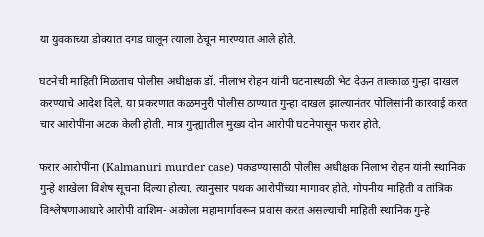या युवकाच्या डोक्यात दगड घालून त्याला ठेचून मारण्यात आले होते.

घटनेची माहिती मिळताच पोलीस अधीक्षक डॉ. नीलाभ रोहन यांनी घटनास्थळी भेट देऊन तात्काळ गुन्हा दाखल करण्याचे आदेश दिले. या प्रकरणात कळमनुरी पोलीस ठाण्यात गुन्हा दाखल झाल्यानंतर पोलिसांनी कारवाई करत चार आरोपींना अटक केली होती. मात्र गुन्ह्यातील मुख्य दोन आरोपी घटनेपासून फरार होते.

फरार आरोपींना (Kalmanuri murder case) पकडण्यासाठी पोलीस अधीक्षक निलाभ रोहन यांनी स्थानिक गुन्हे शाखेला विशेष सूचना दिल्या होत्या. त्यानुसार पथक आरोपींच्या मागावर होते. गोपनीय माहिती व तांत्रिक विश्लेषणाआधारे आरोपी वाशिम- अकोला महामार्गावरून प्रवास करत असल्याची माहिती स्थानिक गुन्हे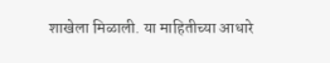शाखेला मिळाली. या माहितीच्या आधारे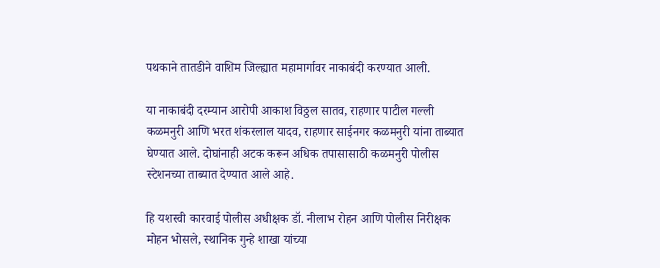पथकाने तातडीने वाशिम जिल्ह्यात महामार्गावर नाकाबंदी करण्यात आली.

या नाकाबंदी दरम्यान आरोपी आकाश विठ्ठल सातव, राहणार पाटील गल्ली कळमनुरी आणि भरत शंकरलाल यादव, राहणार साईनगर कळमनुरी यांना ताब्यात घेण्यात आले. दोघांनाही अटक करून अधिक तपासासाठी कळमनुरी पोलीस स्टेशनच्या ताब्यात देण्यात आले आहे.

हि यशस्वी कारवाई पोलीस अधीक्षक डॉ. नीलाभ रोहन आणि पोलीस निरीक्षक मोहन भोसले, स्थानिक गुन्हे शाखा यांच्या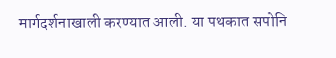मार्गदर्शनाखाली करण्यात आली. या पथकात सपोनि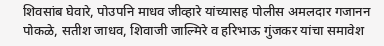शिवसांब घेवारे, पोउपनि माधव जीव्हारे यांच्यासह पोलीस अमलदार गजानन पोकळे, सतीश जाधव, शिवाजी जाल्मिरे व हरिभाऊ गुंजकर यांचा समावेश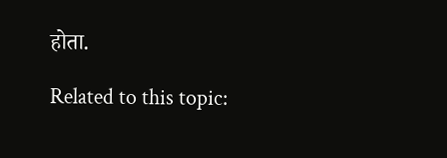होता.

Related to this topic: